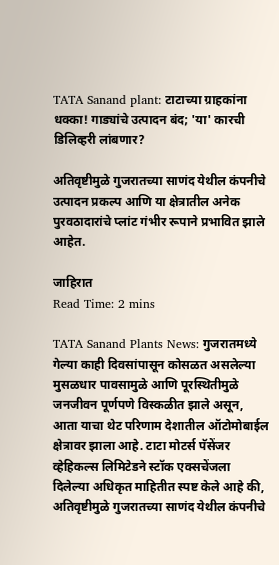TATA Sanand plant: टाटाच्या ग्राहकांना धक्का! गाड्यांचे उत्पादन बंद; 'या' कारची डिलिव्हरी लांबणार?

अतिवृष्टीमुळे गुजरातच्या साणंद येथील कंपनीचे उत्पादन प्रकल्प आणि या क्षेत्रातील अनेक पुरवठादारांचे प्लांट गंभीर रूपाने प्रभावित झाले आहेत.

जाहिरात
Read Time: 2 mins

TATA Sanand Plants News: गुजरातमध्ये गेल्या काही दिवसांपासून कोसळत असलेल्या मुसळधार पावसामुळे आणि पूरस्थितीमुळे जनजीवन पूर्णपणे विस्कळीत झाले असून, आता याचा थेट परिणाम देशातील ऑटोमोबाईल क्षेत्रावर झाला आहे. टाटा मोटर्स पॅसेंजर व्हेहिकल्स लिमिटेडने स्टॉक एक्सचेंजला दिलेल्या अधिकृत माहितीत स्पष्ट केले आहे की, अतिवृष्टीमुळे गुजरातच्या साणंद येथील कंपनीचे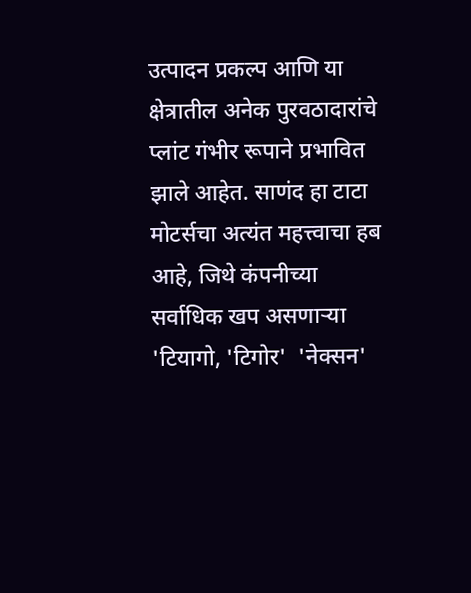उत्पादन प्रकल्प आणि या क्षेत्रातील अनेक पुरवठादारांचे प्लांट गंभीर रूपाने प्रभावित झाले आहेत. साणंद हा टाटा मोटर्सचा अत्यंत महत्त्वाचा हब आहे, जिथे कंपनीच्या सर्वाधिक खप असणाऱ्या 'टियागो, 'टिगोर'  'नेक्सन'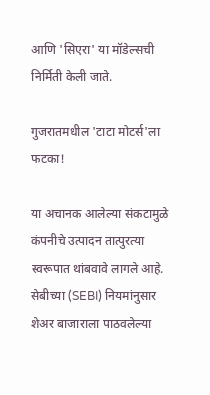आणि 'सिएरा' या मॉडेल्सची निर्मिती केली जाते.

गुजरातमधील 'टाटा मोटर्स'ला फटका!

या अचानक आलेल्या संकटामुळे कंपनीचे उत्पादन तात्पुरत्या स्वरूपात थांबवावे लागले आहे. सेबीच्या (SEBI) नियमांनुसार शेअर बाजाराला पाठवलेल्या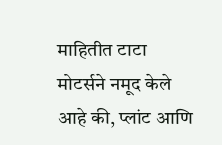माहितीत टाटा मोटर्सने नमूद केले आहे की, प्लांट आणि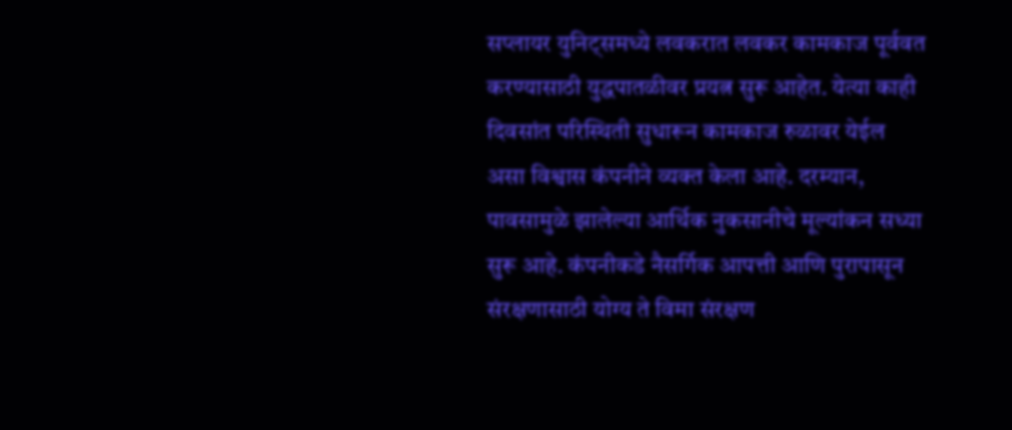सप्लायर युनिट्समध्ये लवकरात लवकर कामकाज पूर्ववत करण्यासाठी युद्धपातळीवर प्रयत्न सुरू आहेत. येत्या काही दिवसांत परिस्थिती सुधारून कामकाज रुळावर येईल असा विश्वास कंपनीने व्यक्त केला आहे. दरम्यान, पावसामुळे झालेल्या आर्थिक नुकसानीचे मूल्यांकन सध्या सुरू आहे. कंपनीकडे नैसर्गिक आपत्ती आणि पुरापासून संरक्षणासाठी योग्य ते विमा संरक्षण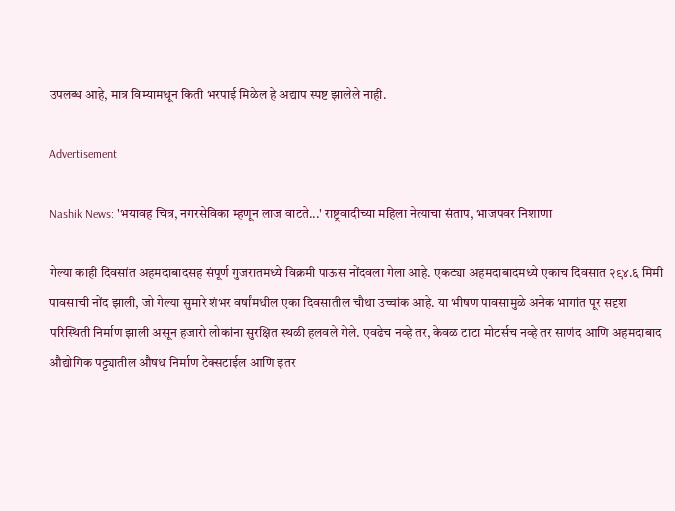उपलब्ध आहे, मात्र विम्यामधून किती भरपाई मिळेल हे अद्याप स्पष्ट झालेले नाही.

Advertisement

Nashik News: 'भयावह चित्र, नगरसेविका म्हणून लाज वाटते...' राष्ट्रवादीच्या महिला नेत्याचा संताप, भाजपवर निशाणा

गेल्या काही दिवसांत अहमदाबादसह संपूर्ण गुजरातमध्ये विक्रमी पाऊस नोंदवला गेला आहे. एकट्या अहमदाबादमध्ये एकाच दिवसात २९४.६ मिमी पावसाची नोंद झाली, जो गेल्या सुमारे शंभर वर्षांमधील एका दिवसातील चौथा उच्चांक आहे. या भीषण पावसामुळे अनेक भागांत पूर सदृश परिस्थिती निर्माण झाली असून हजारो लोकांना सुरक्षित स्थळी हलवले गेले. एवढेच नव्हे तर, केवळ टाटा मोटर्सच नव्हे तर साणंद आणि अहमदाबाद औद्योगिक पट्ट्यातील औषध निर्माण टेक्सटाईल आणि इतर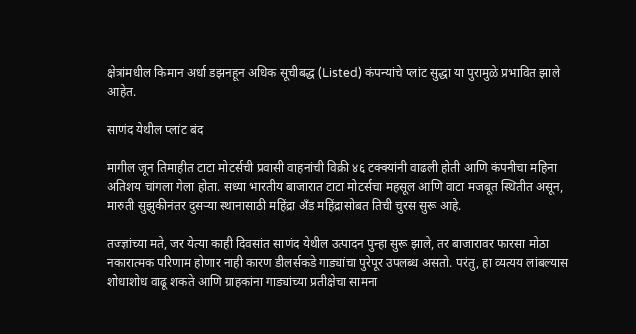क्षेत्रांमधील किमान अर्धा डझनहून अधिक सूचीबद्ध (Listed) कंपन्यांचे प्लांट सुद्धा या पुरामुळे प्रभावित झाले आहेत.

साणंद येथील प्लांट बंद

मागील जून तिमाहीत टाटा मोटर्सची प्रवासी वाहनांची विक्री ४६ टक्क्यांनी वाढली होती आणि कंपनीचा महिना अतिशय चांगला गेला होता. सध्या भारतीय बाजारात टाटा मोटर्सचा महसूल आणि वाटा मजबूत स्थितीत असून, मारुती सुझुकीनंतर दुसऱ्या स्थानासाठी महिंद्रा अँड महिंद्रासोबत तिची चुरस सुरू आहे.

तज्ज्ञांच्या मते, जर येत्या काही दिवसांत साणंद येथील उत्पादन पुन्हा सुरू झाले, तर बाजारावर फारसा मोठा नकारात्मक परिणाम होणार नाही कारण डीलर्सकडे गाड्यांचा पुरेपूर उपलब्ध असतो. परंतु, हा व्यत्यय लांबल्यास शोधाशोध वाढू शकते आणि ग्राहकांना गाड्यांच्या प्रतीक्षेचा सामना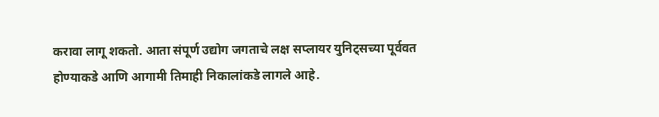करावा लागू शकतो. आता संपूर्ण उद्योग जगताचे लक्ष सप्लायर युनिट्सच्या पूर्ववत होण्याकडे आणि आगामी तिमाही निकालांकडे लागले आहे.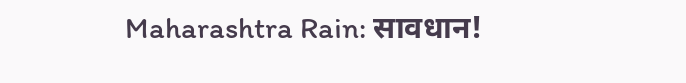Maharashtra Rain: सावधान!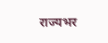राज्यभर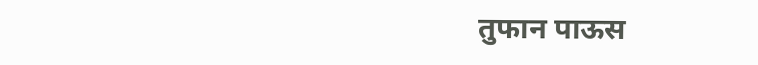तुफान पाऊस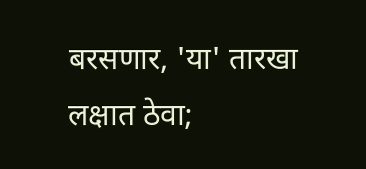बरसणार, 'या' तारखा लक्षात ठेवा;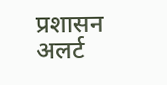प्रशासन अलर्ट